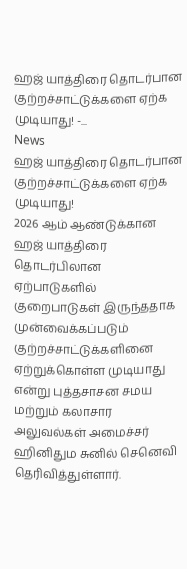ஹஜ் யாத்திரை தொடர்பான குற்றச்சாட்டுக்களை ஏற்க முடியாது! -...
News
ஹஜ் யாத்திரை தொடர்பான குற்றச்சாட்டுக்களை ஏற்க முடியாது!
2026 ஆம் ஆண்டுக்கான ஹஜ் யாத்திரை தொடர்பிலான ஏற்பாடுகளில் குறைபாடுகள் இருந்ததாக முன்வைக்கப்படும் குற்றச்சாட்டுக்களினை ஏற்றுக்கொள்ள முடியாது என்று புத்தசாசன சமய மற்றும் கலாசார அலுவல்கள் அமைச்சர் ஹினிதும சுனில் செனெவி தெரிவித்துள்ளார்.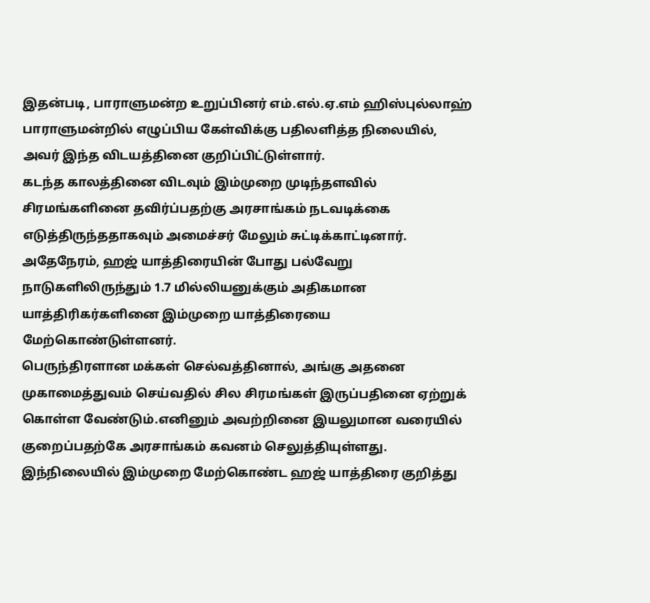இதன்படி, பாராளுமன்ற உறுப்பினர் எம்.எல்.ஏ.எம் ஹிஸ்புல்லாஹ் பாராளுமன்றில் எழுப்பிய கேள்விக்கு பதிலளித்த நிலையில், அவர் இந்த விடயத்தினை குறிப்பிட்டுள்ளார்.
கடந்த காலத்தினை விடவும் இம்முறை முடிந்தளவில் சிரமங்களினை தவிர்ப்பதற்கு அரசாங்கம் நடவடிக்கை எடுத்திருந்ததாகவும் அமைச்சர் மேலும் சுட்டிக்காட்டினார்.
அதேநேரம், ஹஜ் யாத்திரையின் போது பல்வேறு நாடுகளிலிருந்தும் 1.7 மில்லியனுக்கும் அதிகமான யாத்திரிகர்களினை இம்முறை யாத்திரையை மேற்கொண்டுள்ளனர்.
பெருந்திரளான மக்கள் செல்வத்தினால், அங்கு அதனை முகாமைத்துவம் செய்வதில் சில சிரமங்கள் இருப்பதினை ஏற்றுக் கொள்ள வேண்டும்.எனினும் அவற்றினை இயலுமான வரையில் குறைப்பதற்கே அரசாங்கம் கவனம் செலுத்தியுள்ளது.
இந்நிலையில் இம்முறை மேற்கொண்ட ஹஜ் யாத்திரை குறித்து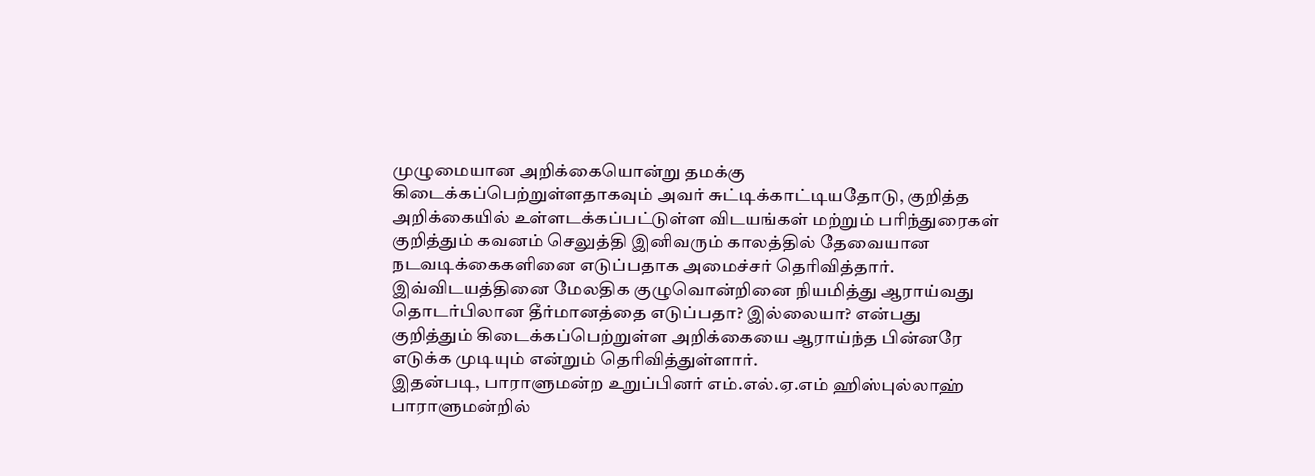முழுமையான அறிக்கையொன்று தமக்கு கிடைக்கப்பெற்றுள்ளதாகவும் அவர் சுட்டிக்காட்டியதோடு, குறித்த அறிக்கையில் உள்ளடக்கப்பட்டுள்ள விடயங்கள் மற்றும் பரிந்துரைகள் குறித்தும் கவனம் செலுத்தி இனிவரும் காலத்தில் தேவையான நடவடிக்கைகளினை எடுப்பதாக அமைச்சர் தெரிவித்தார்.
இவ்விடயத்தினை மேலதிக குழுவொன்றினை நியமித்து ஆராய்வது தொடர்பிலான தீர்மானத்தை எடுப்பதா? இல்லையா? என்பது குறித்தும் கிடைக்கப்பெற்றுள்ள அறிக்கையை ஆராய்ந்த பின்னரே எடுக்க முடியும் என்றும் தெரிவித்துள்ளார்.
இதன்படி, பாராளுமன்ற உறுப்பினர் எம்.எல்.ஏ.எம் ஹிஸ்புல்லாஹ் பாராளுமன்றில்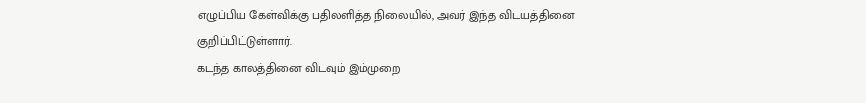எழுப்பிய கேள்விக்கு பதிலளித்த நிலையில், அவர் இந்த விடயத்தினை குறிப்பிட்டுள்ளார்.
கடந்த காலத்தினை விடவும் இம்முறை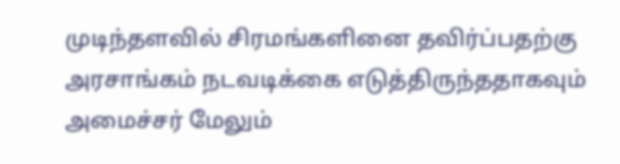முடிந்தளவில் சிரமங்களினை தவிர்ப்பதற்கு அரசாங்கம் நடவடிக்கை எடுத்திருந்ததாகவும் அமைச்சர் மேலும்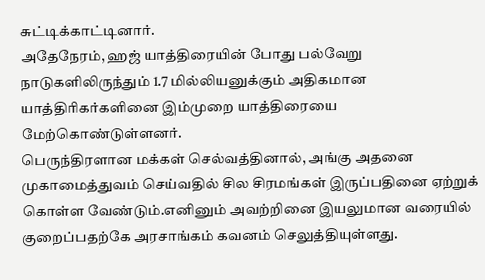சுட்டிக்காட்டினார்.
அதேநேரம், ஹஜ் யாத்திரையின் போது பல்வேறு நாடுகளிலிருந்தும் 1.7 மில்லியனுக்கும் அதிகமான யாத்திரிகர்களினை இம்முறை யாத்திரையை மேற்கொண்டுள்ளனர்.
பெருந்திரளான மக்கள் செல்வத்தினால், அங்கு அதனை முகாமைத்துவம் செய்வதில் சில சிரமங்கள் இருப்பதினை ஏற்றுக் கொள்ள வேண்டும்.எனினும் அவற்றினை இயலுமான வரையில் குறைப்பதற்கே அரசாங்கம் கவனம் செலுத்தியுள்ளது.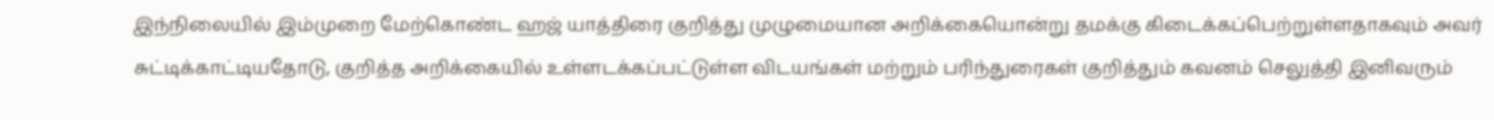இந்நிலையில் இம்முறை மேற்கொண்ட ஹஜ் யாத்திரை குறித்து முழுமையான அறிக்கையொன்று தமக்கு கிடைக்கப்பெற்றுள்ளதாகவும் அவர் சுட்டிக்காட்டியதோடு, குறித்த அறிக்கையில் உள்ளடக்கப்பட்டுள்ள விடயங்கள் மற்றும் பரிந்துரைகள் குறித்தும் கவனம் செலுத்தி இனிவரும்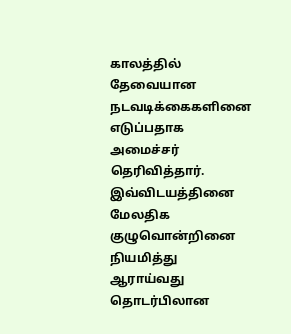காலத்தில் தேவையான நடவடிக்கைகளினை எடுப்பதாக அமைச்சர் தெரிவித்தார்.
இவ்விடயத்தினை மேலதிக குழுவொன்றினை நியமித்து ஆராய்வது தொடர்பிலான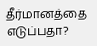தீர்மானத்தை எடுப்பதா?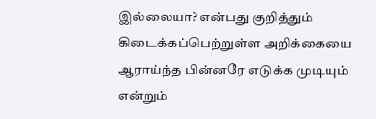இல்லையா? என்பது குறித்தும் கிடைக்கப்பெற்றுள்ள அறிக்கையை ஆராய்ந்த பின்னரே எடுக்க முடியும் என்றும்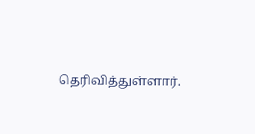தெரிவித்துள்ளார்.